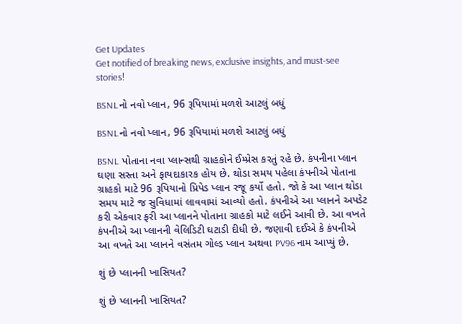Get Updates
Get notified of breaking news, exclusive insights, and must-see stories!

BSNLનો નવો પ્લાન, 96 રૂપિયામાં મળશે આટલું બધું

BSNLનો નવો પ્લાન, 96 રૂપિયામાં મળશે આટલું બધું

BSNL પોતાના નવા પ્લાન્સથી ગ્રાહકોને ઈમ્પ્રેસ કરતું રહે છે. કંપનીના પ્લાન ઘણા સસ્તા અને ફાયદાકારક હોય છે. થોડા સમય પહેલા કંપનીએ પોતાના ગ્રાહકો માટે 96 રૂપિયાનો પ્રિપેડ પ્લાન રજૂ કર્યો હતો. જો કે આ પ્લાન થોડા સમય માટે જ સુવિધામાં લાવવામાં આવ્યો હતો. કંપનીએ આ પ્લાનને અપડેટ કરી એકવાર ફરી આ પ્લાનને પોતાના ગ્રાહકો માટે લઈને આવી છે. આ વખતે કંપનીએ આ પ્લાનની વેલિડિટી ઘટાડી દીધી છે. જણાવી દઈએ કે કંપનીએ આ વખતે આ પ્લાનને વસંતમ ગોલ્ડ પ્લાન અથવા PV96 નામ આપ્યું છે.

શું છે પ્લાનની ખાસિયત?

શું છે પ્લાનની ખાસિયત?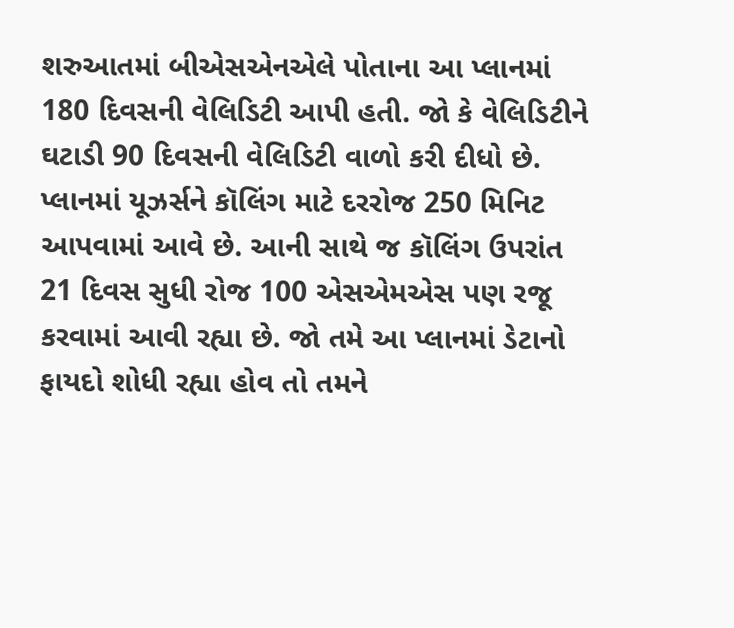શરુઆતમાં બીએસએનએલે પોતાના આ પ્લાનમાં 180 દિવસની વેલિડિટી આપી હતી. જો કે વેલિડિટીને ઘટાડી 90 દિવસની વેલિડિટી વાળો કરી દીધો છે. પ્લાનમાં યૂઝર્સને કૉલિંગ માટે દરરોજ 250 મિનિટ આપવામાં આવે છે. આની સાથે જ કૉલિંગ ઉપરાંત 21 દિવસ સુધી રોજ 100 એસએમએસ પણ રજૂ કરવામાં આવી રહ્યા છે. જો તમે આ પ્લાનમાં ડેટાનો ફાયદો શોધી રહ્યા હોવ તો તમને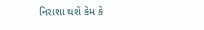નિરાશા થશે કેમ કે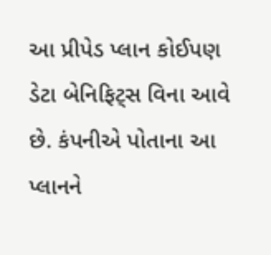આ પ્રીપેડ પ્લાન કોઈપણ ડેટા બેનિફિટ્સ વિના આવે છે. કંપનીએ પોતાના આ પ્લાનને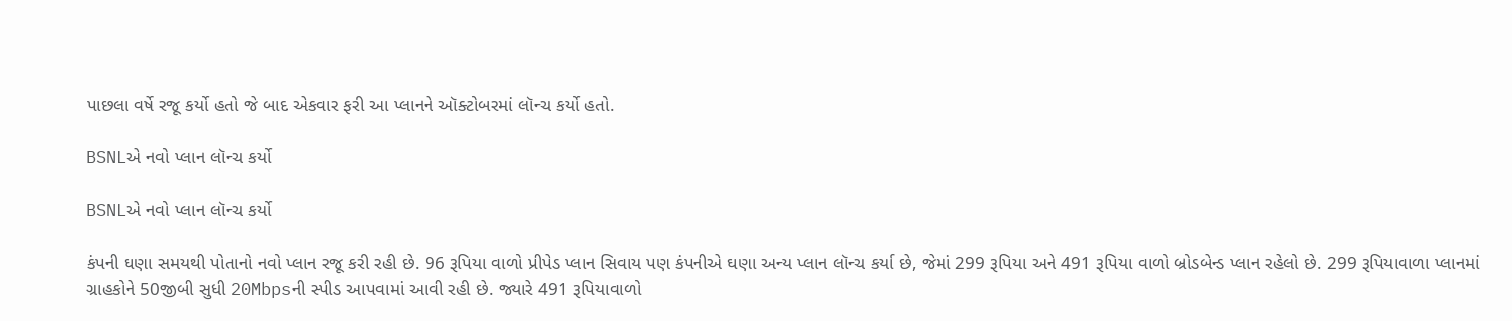પાછલા વર્ષે રજૂ કર્યો હતો જે બાદ એકવાર ફરી આ પ્લાનને ઑક્ટોબરમાં લૉન્ચ કર્યો હતો.

BSNLએ નવો પ્લાન લૉન્ચ કર્યો

BSNLએ નવો પ્લાન લૉન્ચ કર્યો

કંપની ઘણા સમયથી પોતાનો નવો પ્લાન રજૂ કરી રહી છે. 96 રૂપિયા વાળો પ્રીપેડ પ્લાન સિવાય પણ કંપનીએ ઘણા અન્ય પ્લાન લૉન્ચ કર્યા છે, જેમાં 299 રૂપિયા અને 491 રૂપિયા વાળો બ્રોડબેન્ડ પ્લાન રહેલો છે. 299 રૂપિયાવાળા પ્લાનમાં ગ્રાહકોને 50જીબી સુધી 20Mbpsની સ્પીડ આપવામાં આવી રહી છે. જ્યારે 491 રૂપિયાવાળો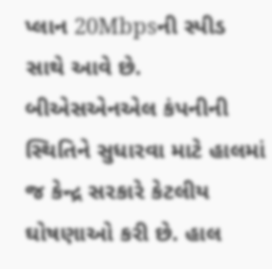પ્લાન 20Mbpsની સ્પીડ સાથે આવે છે. બીએસએનએલ કંપનીની સ્થિતિને સુધારવા માટે હાલમાં જ કેન્દ્ર સરકારે કેટલીય ઘોષણાઓ કરી છે. હાલ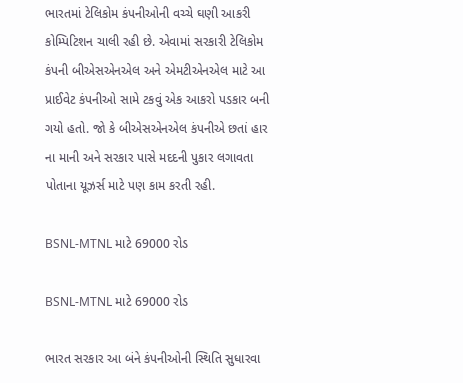ભારતમાં ટેલિકોમ કંપનીઓની વચ્ચે ઘણી આકરી કોમ્પિટિશન ચાલી રહી છે. એવામાં સરકારી ટેલિકોમ કંપની બીએસએનએલ અને એમટીએનએલ માટે આ પ્રાઈવેટ કંપનીઓ સામે ટકવું એક આકરો પડકાર બની ગયો હતો. જો કે બીએસએનએલ કંપનીએ છતાં હાર ના માની અને સરકાર પાસે મદદની પુકાર લગાવતા પોતાના યૂઝર્સ માટે પણ કામ કરતી રહી.

BSNL-MTNL માટે 69000 રોડ

BSNL-MTNL માટે 69000 રોડ

ભારત સરકાર આ બંને કંપનીઓની સ્થિતિ સુધારવા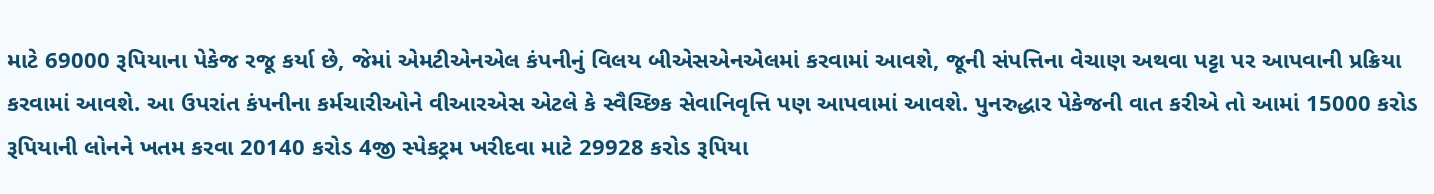માટે 69000 રૂપિયાના પેકેજ રજૂ કર્યા છે, જેમાં એમટીએનએલ કંપનીનું વિલય બીએસએનએલમાં કરવામાં આવશે, જૂની સંપત્તિના વેચાણ અથવા પટ્ટા પર આપવાની પ્રક્રિયા કરવામાં આવશે. આ ઉપરાંત કંપનીના કર્મચારીઓને વીઆરએસ એટલે કે સ્વૈચ્છિક સેવાનિવૃત્તિ પણ આપવામાં આવશે. પુનરુદ્ધાર પેકેજની વાત કરીએ તો આમાં 15000 કરોડ રૂપિયાની લોનને ખતમ કરવા 20140 કરોડ 4જી સ્પેકટ્રમ ખરીદવા માટે 29928 કરોડ રૂપિયા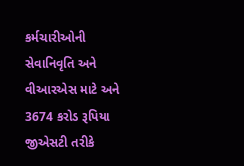કર્મચારીઓની સેવાનિવૃતિ અને વીઆરએસ માટે અને 3674 કરોડ રૂપિયા જીએસટી તરીકે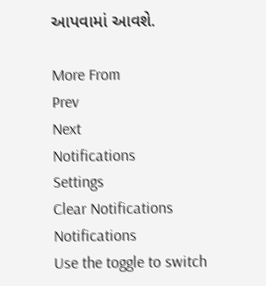આપવામાં આવશે.

More From
Prev
Next
Notifications
Settings
Clear Notifications
Notifications
Use the toggle to switch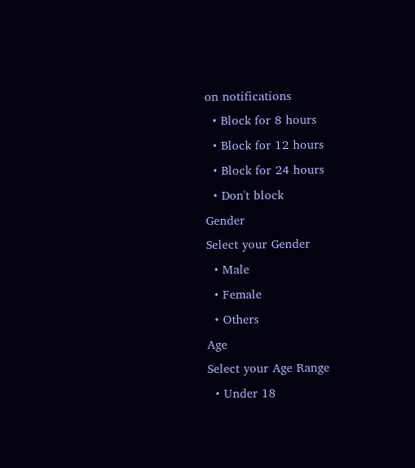on notifications
  • Block for 8 hours
  • Block for 12 hours
  • Block for 24 hours
  • Don't block
Gender
Select your Gender
  • Male
  • Female
  • Others
Age
Select your Age Range
  • Under 18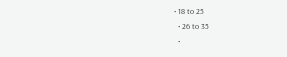• 18 to 25
  • 26 to 35
  •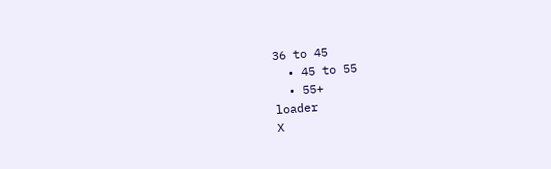36 to 45
  • 45 to 55
  • 55+
loader
X